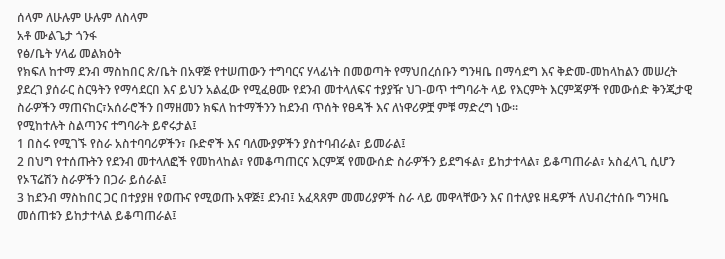ሰላም ለሁሉም ሁሉም ለስላም
አቶ ሙልጌታ ጎንፋ
የፅ/ቤት ሃላፊ መልክዕት
የክፍለ ከተማ ደንብ ማስከበር ጽ/ቤት በአዋጅ የተሠጠውን ተግባርና ሃላፊነት በመወጣት የማህበረሰቡን ግንዛቤ በማሳደግ እና ቅድመ-መከላከልን መሠረት ያደረገ ያሰራር ስርዓትን የማሳደርበ እና ይህን አልፈው የሚፈፀሙ የደንብ መተላለፍና ተያያዥ ህገ-ወጥ ተግባራት ላይ የእርምት እርምጃዎች የመውሰድ ቅንጂታዊ ስራዎችን ማጠናከር፣አሰራሮችን በማዘመን ክፍለ ከተማችንን ከደንብ ጥሰት የፀዳች እና ለነዋሪዎቿ ምቹ ማድረግ ነው፡፡
የሚከተሉት ስልጣንና ተግባራት ይኖሩታል፤
1 በስሩ የሚገኙ የስራ አስተባባሪዎችን፣ ቡድኖች እና ባለሙያዎችን ያስተባብራል፣ ይመራል፤
2 በህግ የተሰጡትን የደንብ መተላለፎች የመከላከል፣ የመቆጣጠርና እርምጃ የመውሰድ ስራዎችን ይደግፋል፣ ይከታተላል፣ ይቆጣጠራል፣ አስፈላጊ ሲሆን የኦፕሬሽን ስራዎችን በጋራ ይሰራል፤
3 ከደንብ ማስከበር ጋር በተያያዘ የወጡና የሚወጡ አዋጅ፤ ደንብ፤ አፈጻጸም መመሪያዎች ስራ ላይ መዋላቸውን እና በተለያዩ ዘዴዎች ለህብረተሰቡ ግንዛቤ መሰጠቱን ይከታተላል ይቆጣጠራል፤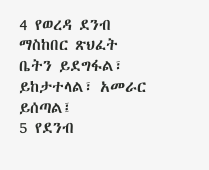4 የወረዳ ደንብ ማስከበር ጽህፈት ቤትን ይደግፋል፣ ይከታተላል፣ አመራር ይሰጣል፤
5 የደንብ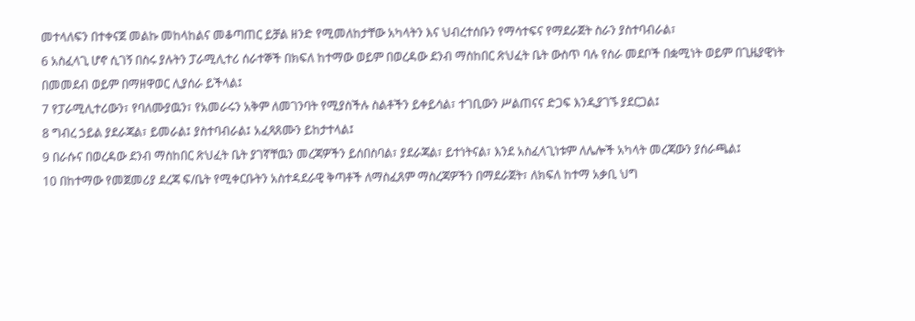መተላለፍን በተቀናጀ መልኩ መከላከልና መቆጣጠር ይቻል ዘንድ የሚመለከታቸው አካላትን እና ህብረተሰቡን የማሳተፍና የማደራጀት ስራን ያስተባብራል፣
6 አስፈላጊ ሆኖ ሲገኝ በስሩ ያሉትን ፓራሚሊተሪ ሰራተኞች በክፍለ ከተማው ወይም በወረዳው ደንብ ማስከበር ጽህፈት ቤት ውስጥ ባሉ የስራ መደቦች በቋሚነት ወይም በጊዜያዊነት በመመደብ ወይም በማዘዋወር ሊያሰራ ይችላል፤
7 የፓራሚሊተሪውን፣ የባለሙያዉን፣ የአመራሩን አቅም ለመገንባት የሚያስችሉ ስልቶችን ይቀይሳል፣ ተገቢውን ሥልጠናና ድጋፍ እንዲያገኙ ያደርጋል፤
8 ግብረ ኃይል ያደራጃል፣ ይመራል፤ ያስተባብራል፤ አፈጻጸሙን ይከታተላል፤
9 በራሱና በወረዳው ደንብ ማስከበር ጽህፈት ቤት ያገኛቸዉን መረጃዎችን ይሰበስባል፣ ያደራጃል፣ ይተነትናል፣ እንደ አስፈላጊነቱም ለሌሎች አካላት መረጃውን ያሰራጫል፤
10 በከተማው የመጀመሪያ ደረጃ ፍ/ቤት የሚቀርቡትን አስተዳደራዊ ቅጣቶች ለማስፈጸም ማስረጃዎችን በማደራጀት፣ ለክፍለ ከተማ አቃቢ ህግ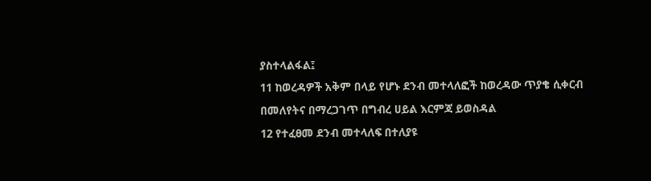ያስተላልፋል፤
11 ከወረዳዎች አቅም በላይ የሆኑ ደንብ መተላለፎች ከወረዳው ጥያቄ ሲቀርብ በመለየትና በማረጋገጥ በግብረ ሀይል እርምጃ ይወስዳል
12 የተፈፀመ ደንብ መተላለፍ በተለያዩ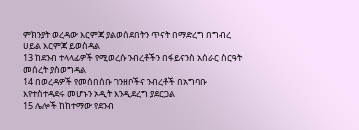ምክንያት ወረዳው እርምጃ ያልወሰደበትን ጥናት በማድረግ በግብረ ሀይል እርምጃ ይወስዳል
13 ከደንብ ተላላፊዎች የሚወረሱ ንብረቶችን በፋይናንስ አሰራር ስርዓት መሰረት ያስወግዳል
14 በወረዳዎች የመሰበሰቡ ገንዘቦችና ንብረቶች በአግባቡ እየተስተዳደሩ መሆኑን ኦዲት እንዲደረግ ያደርጋል
15 ሌሎች ከከተማው የደንብ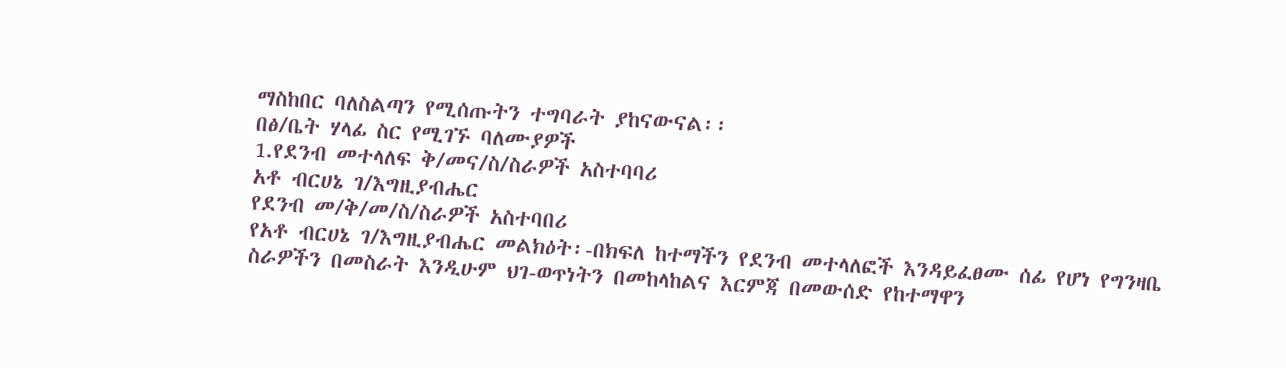ማስከበር ባለስልጣን የሚሰጡትን ተግባራት ያከናውናል፡፡
በፅ/ቤት ሃላፊ ስር የሚገኙ ባለሙያዎች
1.የደንብ መተላለፍ ቅ/መና/ስ/ስራዎች አስተባባሪ
አቶ ብርሀኔ ገ/እግዚያብሔር
የደንብ መ/ቅ/መ/ስ/ስራዎች አስተባበሪ
የአቶ ብርሀኔ ገ/እግዚያብሔር መልክዕት፡-በክፍለ ከተማችን የደንብ መተላለፎች እንዳይፈፀሙ ሰፊ የሆነ የግንዛቤ ስራዎችን በመስራት እንዲሁም ህገ-ወጥነትን በመከላከልና እርምጃ በመውሰድ የከተማዋን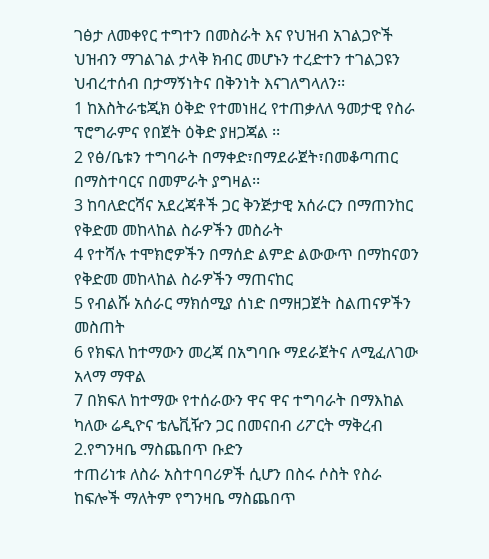ገፅታ ለመቀየር ተግተን በመስራት እና የህዝብ አገልጋዮች ህዝብን ማገልገል ታላቅ ክብር መሆኑን ተረድተን ተገልጋዩን ህብረተሰብ በታማኝነትና በቅንነት እናገለግላለን፡፡
1 ከእስትራቴጂክ ዕቅድ የተመነዘረ የተጠቃለለ ዓመታዊ የስራ ፕሮግራምና የበጀት ዕቅድ ያዘጋጃል ፡፡
2 የፅ/ቤቱን ተግባራት በማቀድ፣በማደራጀት፣በመቆጣጠር በማስተባርና በመምራት ያግዛል፡፡
3 ከባለድርሻና አደረጃቶች ጋር ቅንጅታዊ አሰራርን በማጠንከር የቅድመ መከላከል ስራዎችን መስራት
4 የተሻሉ ተሞክሮዎችን በማሰድ ልምድ ልውውጥ በማከናወን የቅድመ መከላከል ስራዎችን ማጠናከር
5 የብልሹ አሰራር ማክሰሚያ ሰነድ በማዘጋጀት ስልጠናዎችን መስጠት
6 የክፍለ ከተማውን መረጃ በአግባቡ ማደራጀትና ለሚፈለገው አላማ ማዋል
7 በክፍለ ከተማው የተሰራውን ዋና ዋና ተግባራት በማእከል ካለው ሬዲዮና ቴሌቪዥን ጋር በመናበብ ሪፖርት ማቅረብ
2.የግንዛቤ ማስጨበጥ ቡድን
ተጠሪነቱ ለስራ አስተባባሪዎች ሲሆን በስሩ ሶስት የስራ ከፍሎች ማለትም የግንዛቤ ማስጨበጥ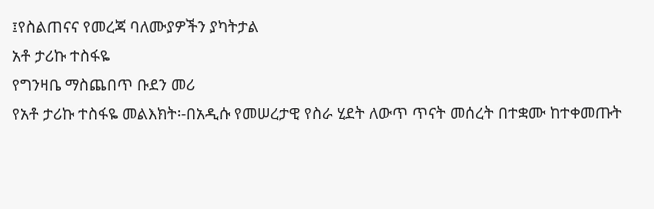፤የስልጠናና የመረጃ ባለሙያዎችን ያካትታል
አቶ ታሪኩ ተስፋዬ
የግንዛቤ ማስጨበጥ ቡደን መሪ
የአቶ ታሪኩ ተስፋዬ መልእክት፡-በአዲሱ የመሠረታዊ የስራ ሂደት ለውጥ ጥናት መሰረት በተቋሙ ከተቀመጡት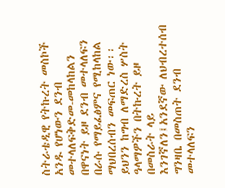ስትራቴዲዊ የትኩረት መስኮች አንዱ የሆነውን ደንብ መተላለፍቅድመ-መከላከልን በዋናነት ይዞ ደንብ መተላለፍን በራሱ የማይፈፅምና የሚከላከል ማህበረሰብን መፍጠር ነው፡፡ይህንን ከግብ ለማድረስ ሦስት ዓላማዎችን በትኩረት ይዞ በመስራት ላይ እንገኛለን፤አንደኛው ለህብረተሰብ ግንዛቤ በመስጠት ደንብ መተላለፍን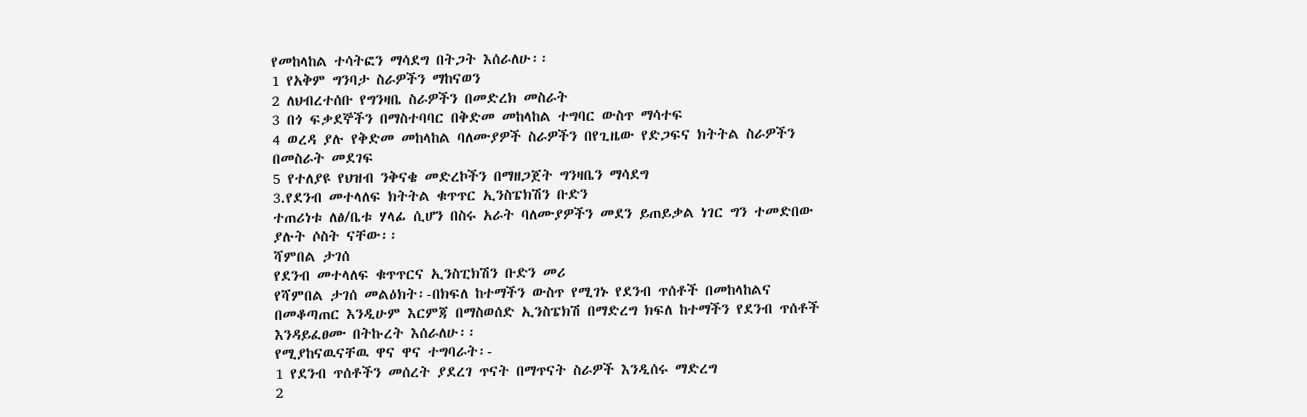የመከላከል ተሳትፎን ማሳደግ በትጋት እሰራለሁ፡፡
1 የአቅም ግንባታ ስራዎችን ማከናወን
2 ለህብረተሰቡ የግንዛቤ ስራዎችን በመድረክ መስራት
3 በጎ ፍቃደኞችን በማስተባባር በቅድመ መከላከል ተግባር ውስጥ ማሳተፍ
4 ወረዳ ያሉ የቅድመ መከላከል ባለሙያዎች ስራዎችን በየጊዜው የድጋፍና ክትትል ስራዎችን በመስራት መደገፍ
5 የተለያዩ የህዝብ ንቅናቄ መድረኮችን በማዘጋጀት ግንዛቤን ማሳደግ
3.የደንብ መተላለፍ ክትትል ቁጥጥር ኢንስፔክሽን ቡድን
ተጠሪነቱ ለፅ/ቤቱ ሃላፊ ሲሆን በስሩ አራት ባለሙያዎችን መደን ይጠይቃል ነገር ግን ተመድበው ያሉት ሶስት ናቸው፡፡
ሻምበል ታገሰ
የደንብ መተላለፍ ቁጥጥርና ኢንስፒክሽን ቡድን መሪ
የሻምበል ታገሰ መልዕክት፡-በክፍለ ከተማችን ውስጥ የሚገኑ የደንብ ጥሰቶች በመከላከልና በመቆጣጠር እንዲሁም እርምጃ በማስወሰድ ኢንስፔክሽ በማድረግ ክፍለ ከተማችን የደንብ ጥሰቶች እንዳይፈፀሙ በትኩረት እሰራለሁ፡፡
የሚያከናዉናቸዉ ዋና ዋና ተግባራት፡-
1 የደንብ ጥሰቶችን መሰረት ያደረገ ጥናት በማጥናት ስራዎች እንዲሰሩ ማድረግ
2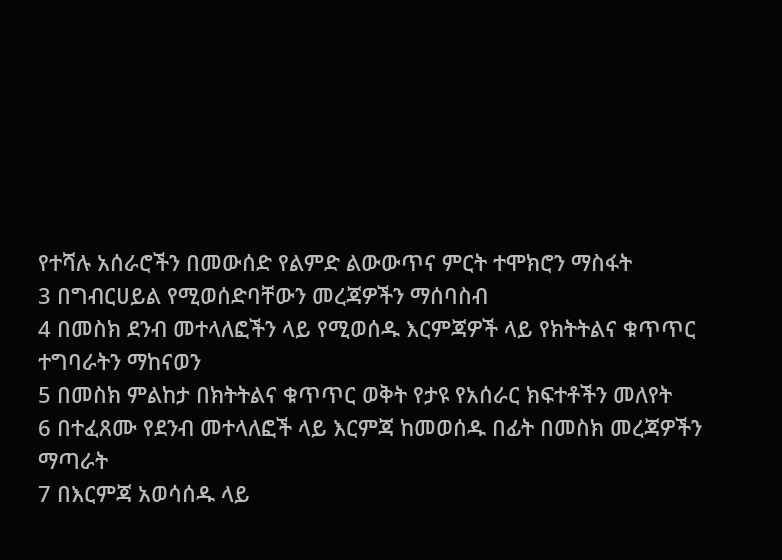የተሻሉ አሰራሮችን በመውሰድ የልምድ ልውውጥና ምርት ተሞክሮን ማስፋት
3 በግብርሀይል የሚወሰድባቸውን መረጃዎችን ማሰባስብ
4 በመስክ ደንብ መተላለፎችን ላይ የሚወሰዱ እርምጃዎች ላይ የክትትልና ቁጥጥር ተግባራትን ማከናወን
5 በመስክ ምልከታ በክትትልና ቁጥጥር ወቅት የታዩ የአሰራር ክፍተቶችን መለየት
6 በተፈጸሙ የደንብ መተላለፎች ላይ እርምጃ ከመወሰዱ በፊት በመስክ መረጃዎችን ማጣራት
7 በእርምጃ አወሳሰዱ ላይ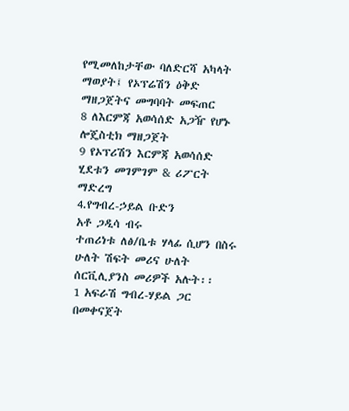የሚመለከታቸው ባለድርሻ አካላት ማወያት፤ የኦፕሬሽን ዕቅድ ማዘጋጀትና መግባባት መፍጠር
8 ለእርምጃ አወሳሰድ አጋዥ የሆኑ ሎጄስቲክ ማዘጋጀት
9 የኦፕሪሽን እርምጃ አወሳሰድ ሂደቱን መገምገም & ሪፖርት ማድረግ
4.የግብረ-ኃይል ቡድን
አቶ ጋዲሳ ብሩ
ተጠሪነቱ ለፅ/ቤቱ ሃላፊ ሲሆን በስሩ ሁለት ሽፍት መሪና ሁለት ሰርቪሊያንስ መሪዎች አሉት፡፡
1 አፍራሽ ግብረ-ሃይል ጋር በመቀናጀት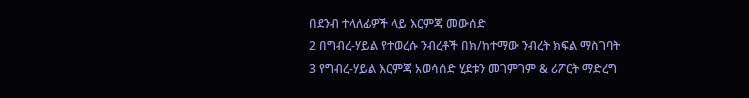በደንብ ተላለፊዎች ላይ እርምጃ መውሰድ
2 በግብረ-ሃይል የተወረሱ ንብረቶች በክ/ከተማው ንብረት ክፍል ማስገባት
3 የግብረ-ሃይል እርምጃ አወሳሰድ ሂደቱን መገምገም & ሪፖርት ማድረግ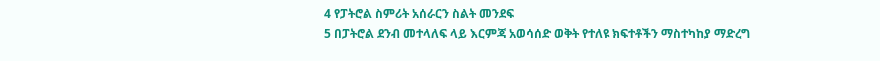4 የፓትሮል ስምሪት አሰራርን ስልት መንደፍ
5 በፓትሮል ደንብ መተላለፍ ላይ እርምጃ አወሳሰድ ወቅት የተለዩ ክፍተቶችን ማስተካከያ ማድረግ